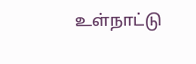உள்நாட்டு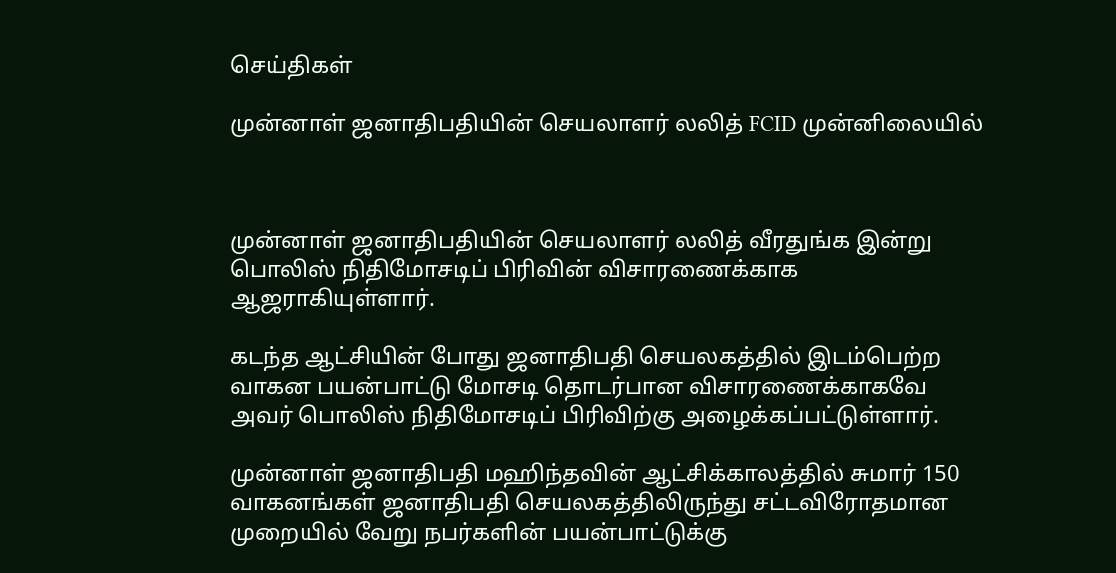செய்திகள்

முன்னாள் ஜனாதிபதியின் செயலாளர் லலித் FCID முன்னிலையில்



முன்னாள் ஜனாதிபதியின் செயலாளர் லலித் வீரதுங்க இன்று பொலிஸ் நிதிமோசடிப் பிரிவின் விசாரணைக்காக ஆஜராகியுள்ளார்.

கடந்த ஆட்சியின் போது ஜனாதிபதி செயலகத்தில் இடம்பெற்ற வாகன பயன்பாட்டு மோசடி தொடர்பான விசாரணைக்காகவே அவர் பொலிஸ் நிதிமோசடிப் பிரிவிற்கு அழைக்கப்பட்டுள்ளார்.

முன்னாள் ஜனாதிபதி மஹிந்தவின் ஆட்சிக்காலத்தில் சுமார் 150 வாகனங்கள் ஜனாதிபதி செயலகத்திலிருந்து சட்டவிரோதமான முறையில் வேறு நபர்களின் பயன்பாட்டுக்கு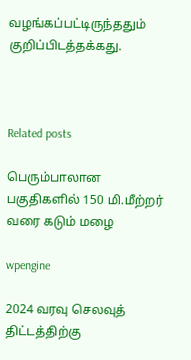வழங்கப்பட்டிருந்ததும் குறிப்பிடத்தக்கது.



Related posts

பெரும்பாலான பகுதிகளில் 150 மி.மீற்றர் வரை கடும் மழை

wpengine

2024 வரவு செலவுத் திட்டத்திற்கு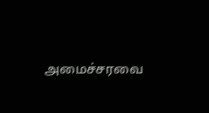அமைச்சரவை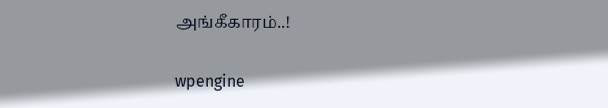அங்கீகாரம்..!

wpengine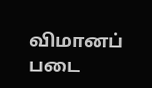விமானப் படை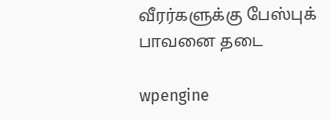வீரர்களுக்கு பேஸ்புக் பாவனை தடை

wpengine